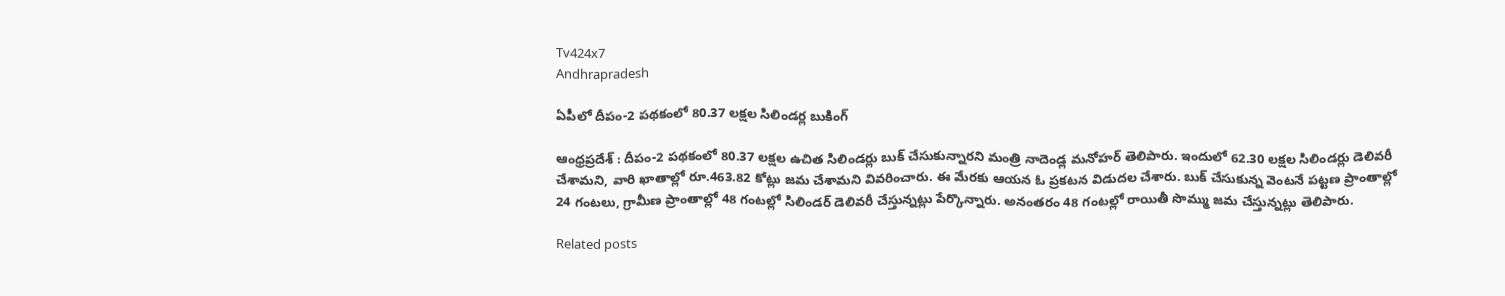Tv424x7
Andhrapradesh

ఏపీలో దీపం-2 పథకంలో 80.37 లక్షల సిలిండర్ల బుకింగ్‌

ఆంధ్రప్రదేశ్ : దీపం-2 పథకంలో 80.37 లక్షల ఉచిత సిలిండర్లు బుక్‌ చేసుకున్నారని మంత్రి నాదెండ్ల మనోహర్‌ తెలిపారు. ఇందులో 62.30 లక్షల సిలిండర్లు డెలివరీ చేశామని, వారి ఖాతాల్లో రూ.463.82 కోట్లు జమ చేశామని వివరించారు. ఈ మేరకు ఆయన ఓ ప్రకటన విడుదల చేశారు. బుక్ చేసుకున్న వెంటనే పట్టణ ప్రాంతాల్లో 24 గంటలు, గ్రామీణ ప్రాంతాల్లో 48 గంటల్లో సిలిండర్ డెలివరీ చేస్తున్నట్లు పేర్కొన్నారు. అనంతరం 48 గంటల్లో రాయితీ సొమ్ము జమ చేస్తున్నట్లు తెలిపారు.

Related posts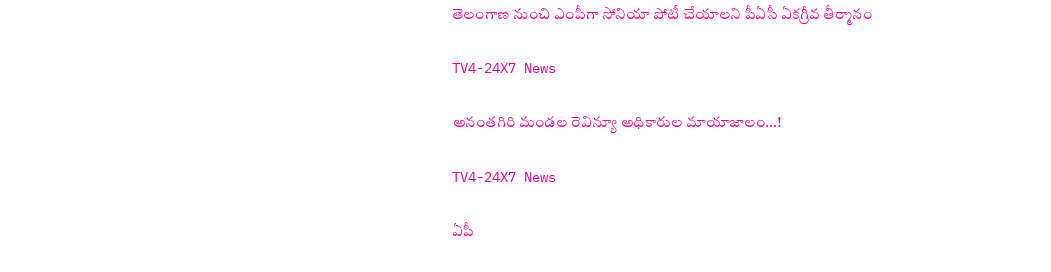తెలంగాణ నుంచి ఎంపీగా సోనియా పోటీ చేయాలని పీఏసీ ఏకగ్రీవ తీర్మానం

TV4-24X7 News

అనంతగిరి మండల రెవిన్యూ అధికారుల మాయాజాలం…!

TV4-24X7 News

ఏపీ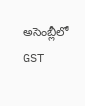అసెంబ్లీలో GST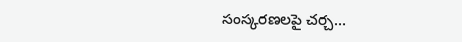సంస్కరణలపై చర్చ…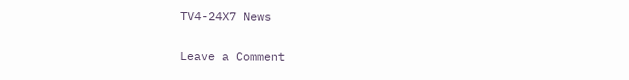TV4-24X7 News

Leave a Comment